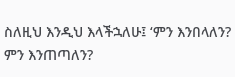ስለዚህ እንዲህ እላችኋለሁ፤ ‘ምን እንበላለን? ምን እንጠጣለን?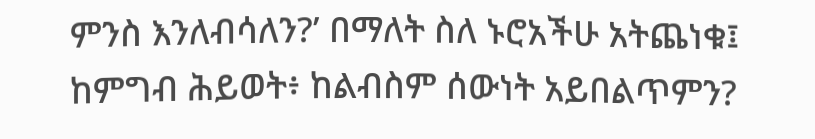ምንስ እንለብሳለን?’ በማለት ስለ ኑሮአችሁ አትጨነቁ፤ ከምግብ ሕይወት፥ ከልብስም ሰውነት አይበልጥምን?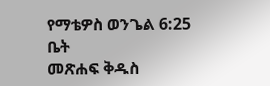የማቴዎስ ወንጌል 6:25
ቤት
መጽሐፍ ቅዱስ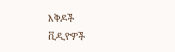እቅዶች
ቪዲዮዎች